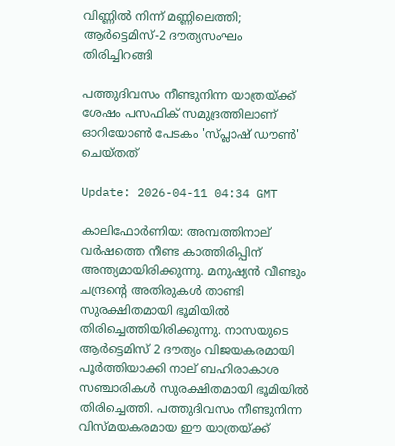വിണ്ണിൽ നിന്ന് മണ്ണിലെത്തി; ആർട്ടെമിസ്-2 ദൗത്യസംഘം തിരിച്ചിറങ്ങി

പത്തുദിവസം നീണ്ടുനിന്ന യാത്രയ്ക്ക് ശേഷം പസഫിക് സമുദ്രത്തിലാണ് ഓറിയോൺ പേടകം 'സ്പ്ലാഷ് ഡൗൺ' ചെയ്തത്

Update: 2026-04-11 04:34 GMT

കാലിഫോർണിയ: അമ്പത്തിനാല് വർഷത്തെ നീണ്ട കാത്തിരിപ്പിന് അന്ത്യമായിരിക്കുന്നു. മനുഷ്യൻ വീണ്ടും ചന്ദ്രന്റെ അതിരുകൾ താണ്ടി സുരക്ഷിതമായി ഭൂമിയിൽ തിരിച്ചെത്തിയിരിക്കുന്നു. നാസയുടെ ആർട്ടെമിസ് 2 ദൗത്യം വിജയകരമായി പൂർത്തിയാക്കി നാല് ബഹിരാകാശ സഞ്ചാരികൾ സുരക്ഷിതമായി ഭൂമിയിൽ തിരിച്ചെത്തി. പത്തുദിവസം നീണ്ടുനിന്ന വിസ്മയകരമായ ഈ യാത്രയ്ക്ക്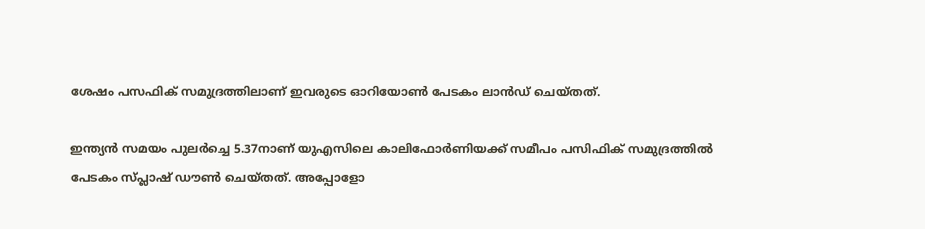ശേഷം പസഫിക് സമുദ്രത്തിലാണ് ഇവരുടെ ഓറിയോൺ പേടകം ലാൻഡ് ചെയ്തത്.

ഇന്ത്യൻ സമയം പുലർച്ചെ 5.37നാണ് യുഎസിലെ കാലിഫോർണിയക്ക് സമീപം പസിഫിക് സമുദ്രത്തിൽ പേടകം സ്പ്ലാഷ് ഡൗൺ ചെയ്തത്. അപ്പോളോ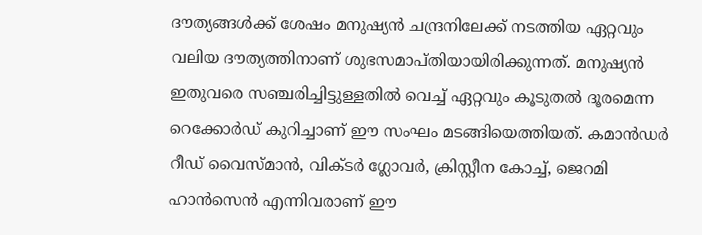ദൗത്യങ്ങൾക്ക് ശേഷം മനുഷ്യൻ ചന്ദ്രനിലേക്ക് നടത്തിയ ഏറ്റവും വലിയ ദൗത്യത്തിനാണ് ശുഭസമാപ്തിയായിരിക്കുന്നത്. മനുഷ്യൻ ഇതുവരെ സഞ്ചരിച്ചിട്ടുള്ളതിൽ വെച്ച് ഏറ്റവും കൂടുതൽ ദൂരമെന്ന റെക്കോർഡ് കുറിച്ചാണ് ഈ സംഘം മടങ്ങിയെത്തിയത്. കമാൻഡർ റീഡ് വൈസ്മാൻ, വിക്ടർ ഗ്ലോവർ, ക്രിസ്റ്റീന കോച്ച്, ജെറമി ഹാൻസെൻ എന്നിവരാണ് ഈ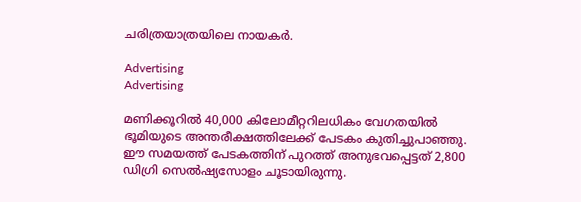ചരിത്രയാത്രയിലെ നായകർ.

Advertising
Advertising

മണിക്കൂറിൽ 40,000 കിലോമീറ്ററിലധികം വേഗതയിൽ ഭൂമിയുടെ അന്തരീക്ഷത്തിലേക്ക് പേടകം കുതിച്ചുപാഞ്ഞു. ഈ സമയത്ത് പേടകത്തിന് പുറത്ത് അനുഭവപ്പെട്ടത് 2,800 ഡിഗ്രി സെൽഷ്യസോളം ചൂടായിരുന്നു.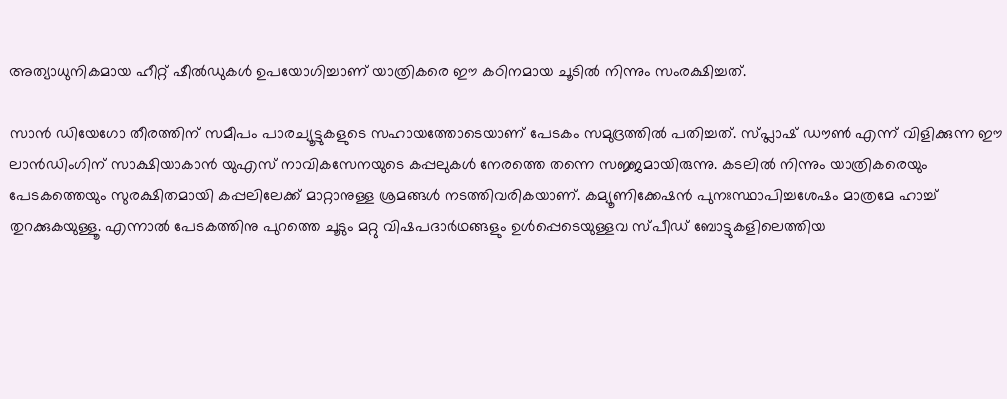അത്യാധുനികമായ ഹീറ്റ് ഷീൽഡുകൾ ഉപയോഗിച്ചാണ് യാത്രികരെ ഈ കഠിനമായ ചൂടിൽ നിന്നും സംരക്ഷിച്ചത്.

സാൻ ഡിയേഗോ തീരത്തിന് സമീപം പാരച്യൂട്ടുകളുടെ സഹായത്തോടെയാണ് പേടകം സമുദ്രത്തിൽ പതിച്ചത്. സ്പ്ലാഷ് ഡൗൺ എന്ന് വിളിക്കുന്ന ഈ ലാൻഡിംഗിന് സാക്ഷിയാകാൻ യുഎസ് നാവികസേനയുടെ കപ്പലുകൾ നേരത്തെ തന്നെ സജ്ജമായിരുന്നു. കടലിൽ നിന്നും യാത്രികരെയും പേടകത്തെയും സുരക്ഷിതമായി കപ്പലിലേക്ക് മാറ്റാനുള്ള ശ്രമങ്ങൾ നടത്തിവരികയാണ്. കമ്യൂണിക്കേഷൻ പുനഃസ്ഥാപിച്ചശേഷം മാത്രമേ ഹാച്ച് തുറക്കുകയുള്ളൂ. എന്നാൽ പേടകത്തിനു പുറത്തെ ചൂടും മറ്റു വിഷപദാർഥങ്ങളും ഉൾപ്പെടെയുള്ളവ സ്പീഡ് ബോട്ടുകളിലെത്തിയ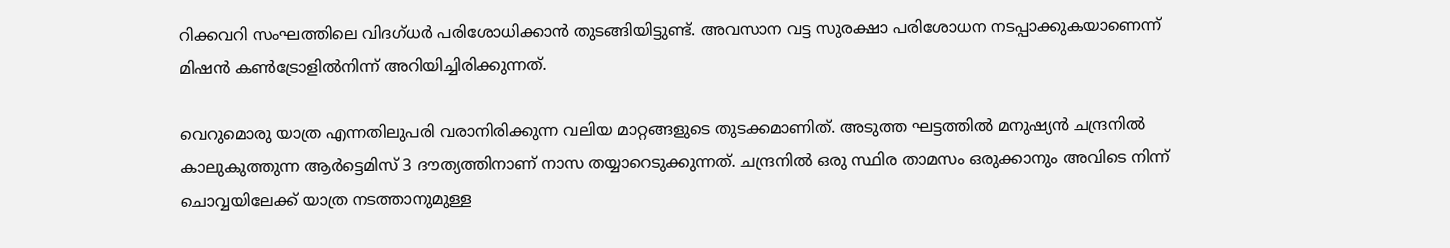റിക്കവറി സംഘത്തിലെ വിദഗ്ധർ പരിശോധിക്കാൻ തുടങ്ങിയിട്ടുണ്ട്. അവസാന വട്ട സുരക്ഷാ പരിശോധന നടപ്പാക്കുകയാണെന്ന് മിഷൻ കൺട്രോളിൽനിന്ന് അറിയിച്ചിരിക്കുന്നത്.

വെറുമൊരു യാത്ര എന്നതിലുപരി വരാനിരിക്കുന്ന വലിയ മാറ്റങ്ങളുടെ തുടക്കമാണിത്. അടുത്ത ഘട്ടത്തിൽ മനുഷ്യൻ ചന്ദ്രനിൽ കാലുകുത്തുന്ന ആർട്ടെമിസ് 3 ദൗത്യത്തിനാണ് നാസ തയ്യാറെടുക്കുന്നത്. ചന്ദ്രനിൽ ഒരു സ്ഥിര താമസം ഒരുക്കാനും അവിടെ നിന്ന് ചൊവ്വയിലേക്ക് യാത്ര നടത്താനുമുള്ള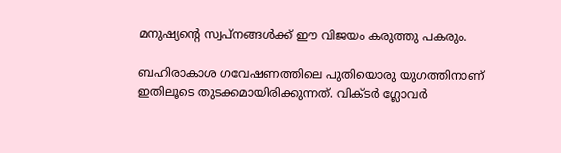മനുഷ്യന്റെ സ്വപ്നങ്ങൾക്ക് ഈ വിജയം കരുത്തു പകരും.

ബഹിരാകാശ ഗവേഷണത്തിലെ പുതിയൊരു യുഗത്തിനാണ് ഇതിലൂടെ തുടക്കമായിരിക്കുന്നത്. വിക്ടർ ഗ്ലോവർ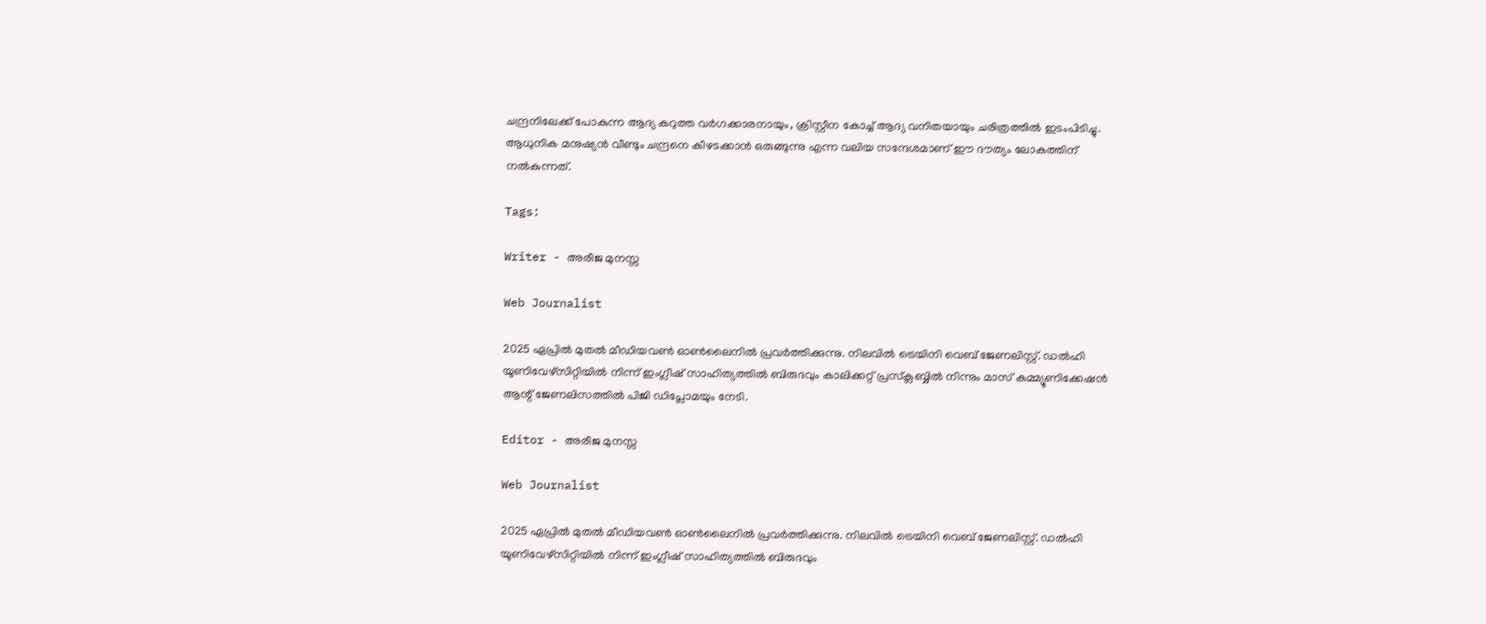ചന്ദ്രനിലേക്ക് പോകുന്ന ആദ്യ കറുത്ത വർഗക്കാരനായും, ക്രിസ്റ്റീന കോച്ച് ആദ്യ വനിതയായും ചരിത്രത്തിൽ ഇടംപിടിച്ചു. ആധുനിക മനുഷ്യൻ വീണ്ടും ചന്ദ്രനെ കീഴടക്കാൻ ഒരുങ്ങുന്നു എന്ന വലിയ സന്ദേശമാണ് ഈ ദൗത്യം ലോകത്തിന് നൽകുന്നത്.

Tags:

Writer - അരീജ മുനസ്സ

Web Journalist

2025 ഏപ്രിൽ മുതൽ മീഡിയവൺ ഓൺലൈനിൽ പ്രവർത്തിക്കുന്നു. നിലവിൽ ട്രെയിനി വെബ് ജേണലിസ്റ്റ്. ഡൽഹി യൂണിവേഴ്‌സിറ്റിയിൽ നിന്ന് ഇംഗ്ലീഷ് സാഹിത്യത്തിൽ ബിരുദവും കാലിക്കറ്റ് പ്രസ്‌ക്ലബ്ബിൽ നിന്നും മാസ് കമ്മ്യൂണിക്കേഷൻ ആന്റ് ജേണലിസത്തിൽ പിജി ഡിപ്ലോമയും നേടി.

Editor - അരീജ മുനസ്സ

Web Journalist

2025 ഏപ്രിൽ മുതൽ മീഡിയവൺ ഓൺലൈനിൽ പ്രവർത്തിക്കുന്നു. നിലവിൽ ട്രെയിനി വെബ് ജേണലിസ്റ്റ്. ഡൽഹി യൂണിവേഴ്‌സിറ്റിയിൽ നിന്ന് ഇംഗ്ലീഷ് സാഹിത്യത്തിൽ ബിരുദവും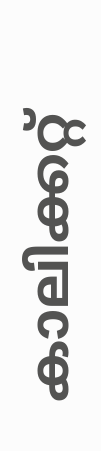കാലിക്കറ്റ്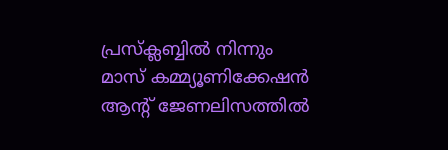പ്രസ്‌ക്ലബ്ബിൽ നിന്നും മാസ് കമ്മ്യൂണിക്കേഷൻ ആന്റ് ജേണലിസത്തിൽ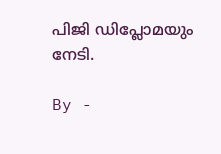പിജി ഡിപ്ലോമയും നേടി.

By -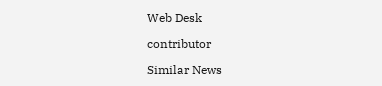Web Desk

contributor

Similar News